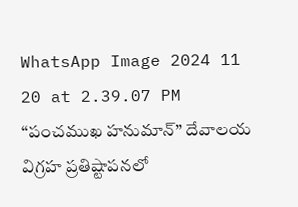WhatsApp Image 2024 11 20 at 2.39.07 PM
“పంచముఖ హనుమాన్” దేవాలయ విగ్రహ ప్రతిష్టాపనలో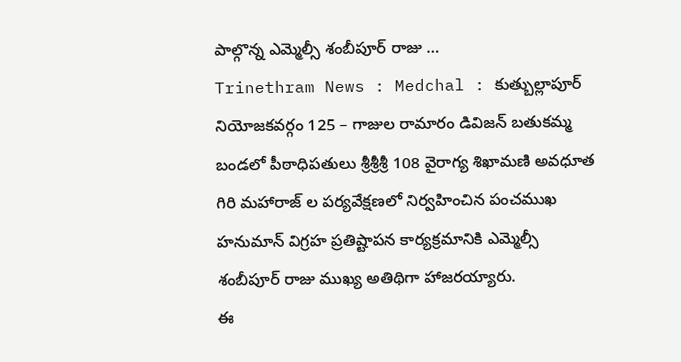పాల్గొన్న ఎమ్మెల్సీ శంబీపూర్ రాజు …
Trinethram News : Medchal : కుత్బుల్లాపూర్ నియోజకవర్గం 125 – గాజుల రామారం డివిజన్ బతుకమ్మ బండలో పీఠాధిపతులు శ్రీశ్రీశ్రీ 108 వైరాగ్య శిఖామణి అవధూత గిరి మహారాజ్ ల పర్యవేక్షణలో నిర్వహించిన పంచముఖ హనుమాన్ విగ్రహ ప్రతిష్టాపన కార్యక్రమానికి ఎమ్మెల్సీ శంబీపూర్ రాజు ముఖ్య అతిథిగా హాజరయ్యారు.
ఈ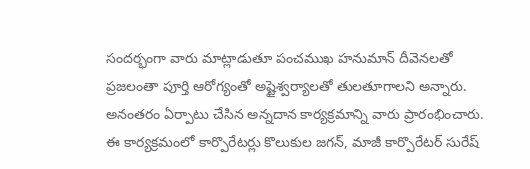సందర్భంగా వారు మాట్లాడుతూ పంచముఖ హనుమాన్ దీవెనలతో ప్రజలంతా పూర్తి ఆరోగ్యంతో అష్టైశ్వర్యాలతో తులతూగాలని అన్నారు. అనంతరం ఏర్పాటు చేసిన అన్నదాన కార్యక్రమాన్ని వారు ప్రారంభించారు. ఈ కార్యక్రమంలో కార్పొరేటర్లు కొలుకుల జగన్, మాజీ కార్పొరేటర్ సురేష్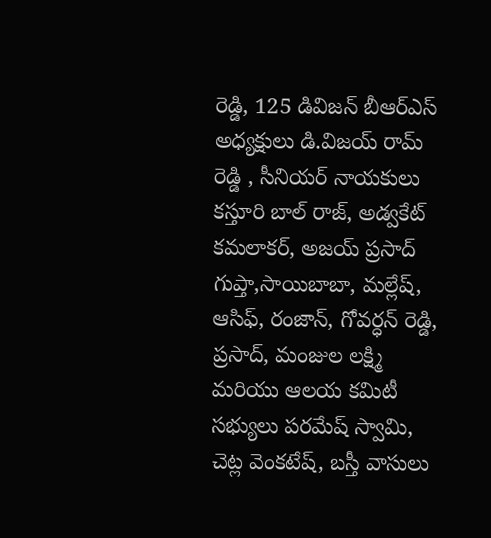రెడ్డి, 125 డివిజన్ బీఆర్ఎస్ అధ్యక్షులు డి.విజయ్ రామ్ రెడ్డి , సీనియర్ నాయకులు కస్తూరి బాల్ రాజ్, అడ్వకేట్ కమలాకర్, అజయ్ ప్రసాద్ గుప్తా,సాయిబాబా, మల్లేష్, ఆసిఫ్, రంజాన్, గోవర్ధన్ రెడ్డి, ప్రసాద్, మంజుల లక్ష్మి మరియు ఆలయ కమిటీ సభ్యులు పరమేష్ స్వామి, చెట్ల వెంకటేష్, బస్తీ వాసులు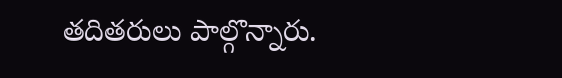తదితరులు పాల్గొన్నారు.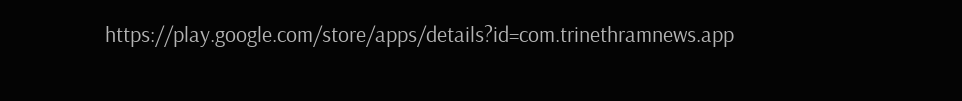https://play.google.com/store/apps/details?id=com.trinethramnews.app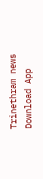Trinethram news
Download App